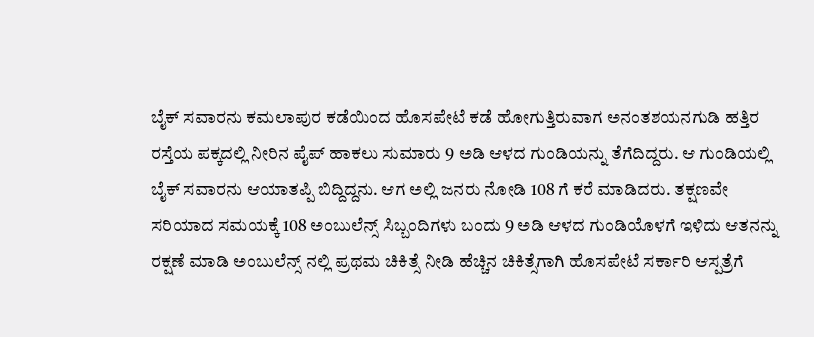ಬೈಕ್ ಸವಾರನು ಕಮಲಾಪುರ ಕಡೆಯಿಂದ ಹೊಸಪೇಟೆ ಕಡೆ ಹೋಗುತ್ತಿರುವಾಗ ಅನಂತಶಯನಗುಡಿ ಹತ್ತಿರ ರಸ್ತೆಯ ಪಕ್ಕದಲ್ಲಿ ನೀರಿನ ಪೈಪ್ ಹಾಕಲು ಸುಮಾರು 9 ಅಡಿ ಆಳದ ಗುಂಡಿಯನ್ನು ತೆಗೆದಿದ್ದರು. ಆ ಗುಂಡಿಯಲ್ಲಿ ಬೈಕ್ ಸವಾರನು ಆಯಾತಪ್ಪಿ ಬಿದ್ದಿದ್ದನು. ಆಗ ಅಲ್ಲಿ ಜನರು ನೋಡಿ 108 ಗೆ ಕರೆ ಮಾಡಿದರು. ತಕ್ಷಣವೇ ಸರಿಯಾದ ಸಮಯಕ್ಕೆ 108 ಅಂಬುಲೆನ್ಸ್ ಸಿಬ್ಬಂದಿಗಳು ಬಂದು 9 ಅಡಿ ಆಳದ ಗುಂಡಿಯೊಳಗೆ ಇಳಿದು ಆತನನ್ನು ರಕ್ಷಣೆ ಮಾಡಿ ಅಂಬುಲೆನ್ಸ್ ನಲ್ಲಿ ಪ್ರಥಮ ಚಿಕಿತ್ಸೆ ನೀಡಿ ಹೆಚ್ಚಿನ ಚಿಕಿತ್ಸೆಗಾಗಿ ಹೊಸಪೇಟೆ ಸರ್ಕಾರಿ ಆಸ್ಪತ್ರೆಗೆ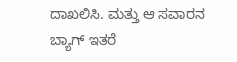ದಾಖಲಿಸಿ. ಮತ್ತು ಆ ಸವಾರನ ಬ್ಯಾಗ್ ಇತರೆ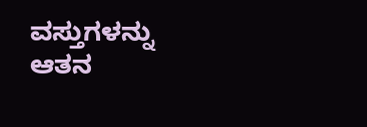ವಸ್ತುಗಳನ್ನು ಆತನ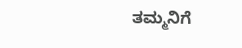ತಮ್ಮನಿಗೆ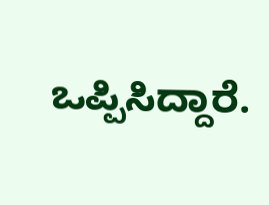ಒಪ್ಪಿಸಿದ್ದಾರೆ.